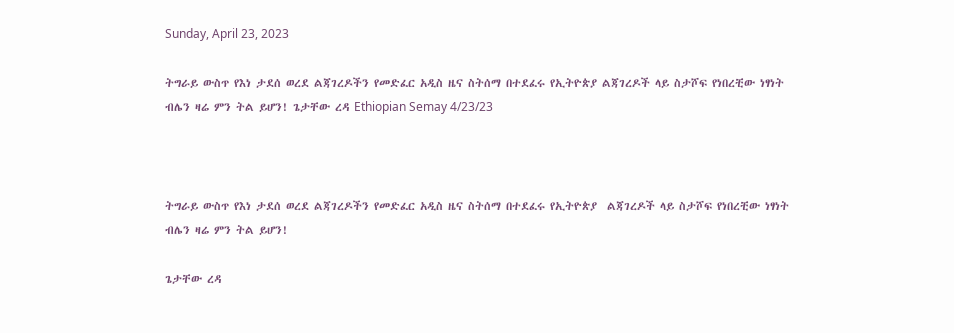Sunday, April 23, 2023

ትግራይ ውስጥ የእነ ታደሰ ወረደ ልጃገረዶችን የመድፈር አዲስ ዜና ስትሰማ በተደፈሩ የኢትዮጵያ ልጃገረዶች ላይ ስታሾፍ የነበረቺው ነፃነት ብሌን ዛሬ ምን ትል ይሆን! ጌታቸው ረዳ Ethiopian Semay 4/23/23



ትግራይ ውስጥ የእነ ታደሰ ወረደ ልጃገረዶችን የመድፈር አዲስ ዜና ስትሰማ በተደፈሩ የኢትዮጵያ  ልጃገረዶች ላይ ስታሾፍ የነበረቺው ነፃነት ብሌን ዛሬ ምን ትል ይሆን!

ጌታቸው ረዳ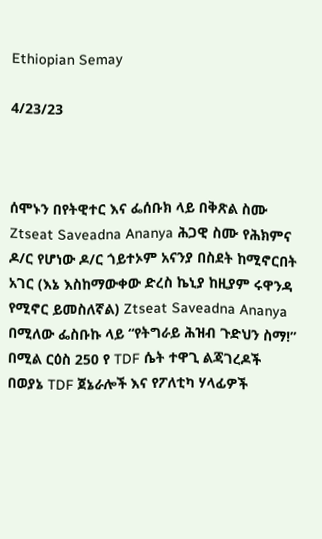Ethiopian Semay

4/23/23



ሰሞኑን በየትዊተር እና ፌሰቡክ ላይ በቅጽል ስሙ Ztseat Saveadna Ananya ሕጋዊ ስሙ የሕክምና ዶ/ር የሆነው ዶ/ር ጎይተኦም አናንያ በስደት ከሚኖርበት አገር (እኔ እስከማውቀው ድረስ ኬኒያ ከዚያም ሩዋንዳ የሚኖር ይመስለኛል) Ztseat Saveadna Ananya በሚለው ፌስቡኩ ላይ “የትግራይ ሕዝብ ጉድህን ስማ!” በሚል ርዕስ 250 የ TDF ሴት ተዋጊ ልጃገረዶች በወያኔ TDF ጀኔራሎች እና የፖለቲካ ሃላፊዎች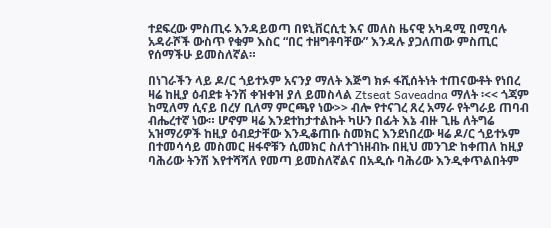ተደፍረው ምስጢሩ እንዳይወጣ በዩኒቨርሲቲ እና መለስ ዜናዊ አካዳሚ በሚባሉ አዳራሾች ውስጥ የቁም እስር “በር ተዘግቶባቸው” እንዳሉ ያጋለጠው ምስጢር የሰማችሁ ይመስለኛል።

በነገራችን ላይ ዶ/ር ጎይተኦም አናንያ ማለት እጅግ ክፉ ፋሺሰትነት ተጠናውቶት የነበረ ዛሬ ከዚያ ዕብደቱ ትንሽ ቀዝቀዝ ያለ ይመስላል Ztseat Saveadna ማለት ፡<< ጎጃም ከሚለማ ሲናይ በረሃ ቢለማ ምርጫየ ነው>> ብሎ የተናገረ ጸረ አማራ የትግራይ ጠባብ ብሔረተኛ ነው። ሆኖም ዛሬ እንደተከታተልኩት ካሁን በፊት እኔ ብዙ ጊዜ ለትግሬ አዝማሪዎች ከዚያ ዕብደታቸው እንዲቆጠቡ ስመክር እንደነበረው ዛሬ ዶ/ር ጎይተኦም በተመሳሳይ መስመር ዘፋኖቹን ሲመክር ስለተገነዘብኩ በዚህ መንገድ ከቀጠለ ከዚያ ባሕሪው ትንሽ እየተሻሻለ የመጣ ይመስለኛልና በአዲሱ ባሕሪው እንዲቀጥልበትም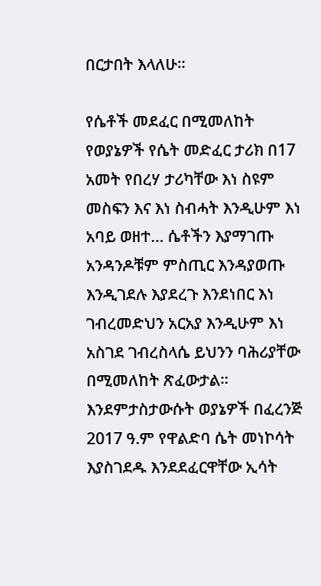በርታበት እላለሁ።

የሴቶች መደፈር በሚመለከት የወያኔዎች የሴት መድፈር ታሪክ በ17 አመት የበረሃ ታሪካቸው እነ ስዩም መስፍን እና እነ ስብሓት እንዲሁም እነ አባይ ወዘተ… ሴቶችን እያማገጡ አንዳንዶቹም ምስጢር እንዳያወጡ እንዲገደሉ እያደረጉ እንደነበር እነ ገብረመድህን አርአያ እንዲሁም እነ አስገደ ገብረስላሴ ይህንን ባሕሪያቸው በሚመለከት ጽፈውታል። እንደምታስታውሱት ወያኔዎች በፈረንጅ 2017 ዓ.ም የዋልድባ ሴት መነኮሳት እያስገደዱ እንደደፈርዋቸው ኢሳት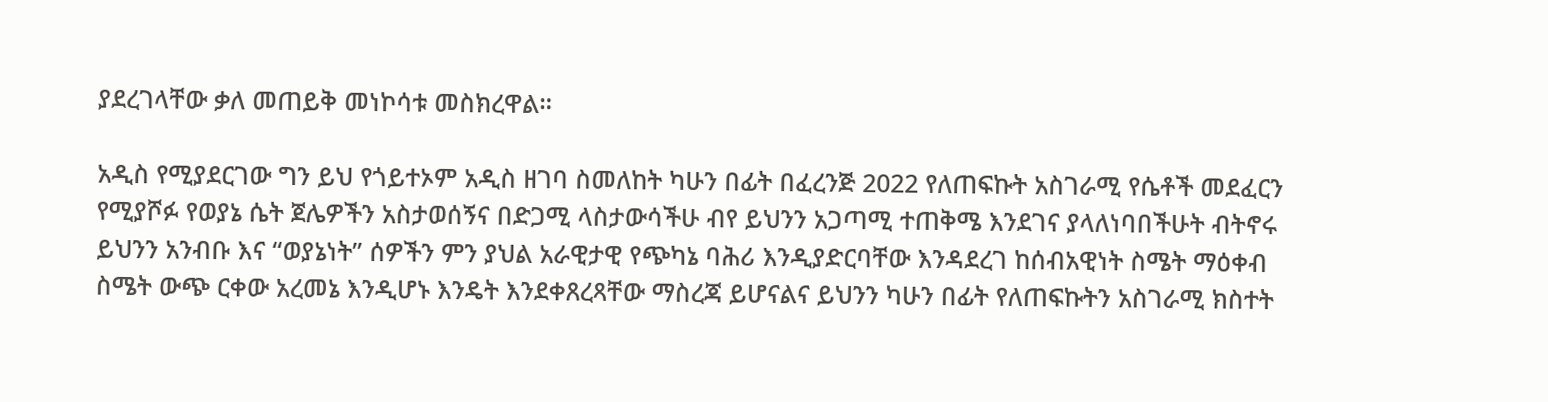ያደረገላቸው ቃለ መጠይቅ መነኮሳቱ መስክረዋል።

አዲስ የሚያደርገው ግን ይህ የጎይተኦም አዲስ ዘገባ ስመለከት ካሁን በፊት በፈረንጅ 2022 የለጠፍኩት አስገራሚ የሴቶች መደፈርን የሚያሾፉ የወያኔ ሴት ጀሌዎችን አስታወሰኝና በድጋሚ ላስታውሳችሁ ብየ ይህንን አጋጣሚ ተጠቅሜ እንደገና ያላለነባበችሁት ብትኖሩ ይህንን አንብቡ እና “ወያኔነት” ሰዎችን ምን ያህል አራዊታዊ የጭካኔ ባሕሪ እንዲያድርባቸው እንዳደረገ ከሰብአዊነት ስሜት ማዕቀብ ስሜት ውጭ ርቀው አረመኔ እንዲሆኑ እንዴት እንደቀጸረጻቸው ማስረጃ ይሆናልና ይህንን ካሁን በፊት የለጠፍኩትን አስገራሚ ክስተት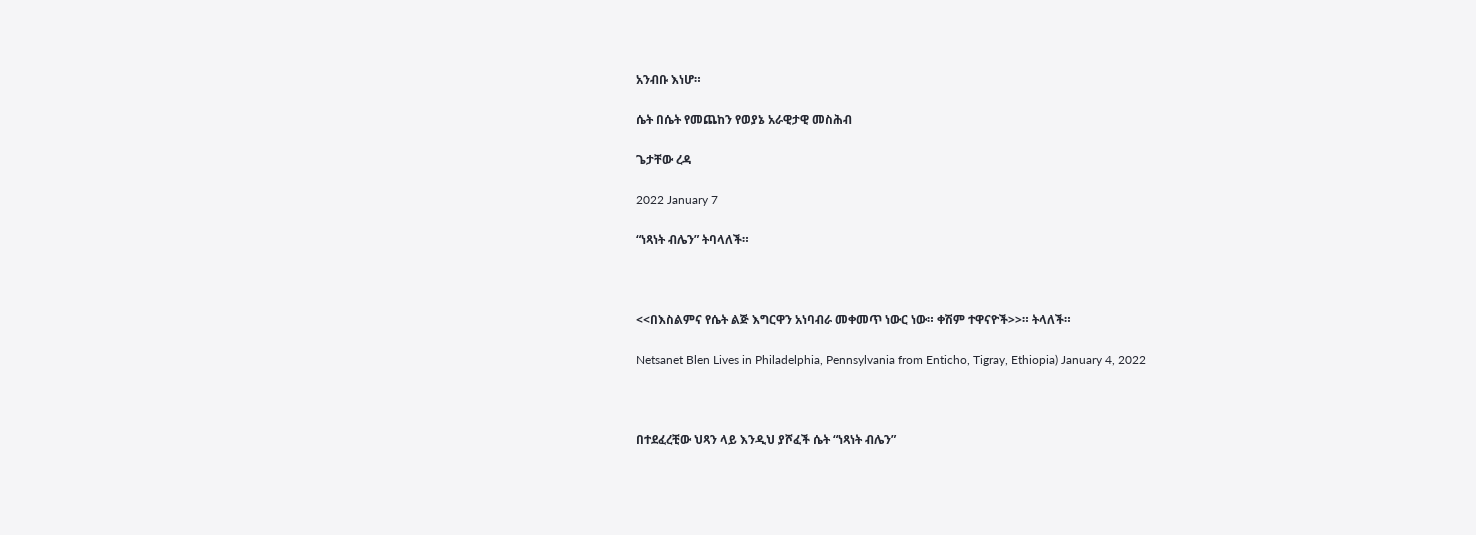አንብቡ እነሆ።

ሴት በሴት የመጨከን የወያኔ አራዊታዊ መስሕብ

ጌታቸው ረዳ

2022 January 7

“ነጻነት ብሌን” ትባላለች።



<<በእስልምና የሴት ልጅ እግርዋን አነባብራ መቀመጥ ነውር ነው። ቀሽም ተዋናዮች>>። ትላለች።

Netsanet Blen Lives in Philadelphia, Pennsylvania from Enticho, Tigray, Ethiopia) January 4, 2022



በተደፈረቺው ህጻን ላይ እንዲህ ያሾፈች ሴት “ነጻነት ብሌን”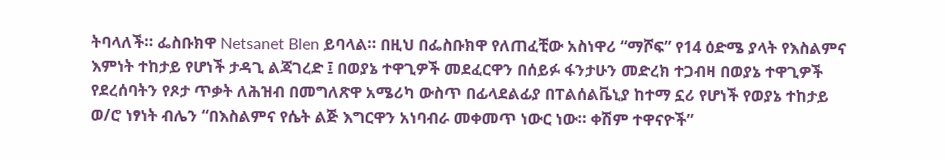ትባላለች። ፌስቡክዋ Netsanet Blen ይባላል። በዚህ በፌስቡክዋ የለጠፈቺው አስነዋሪ “ማሾፍ” የ14 ዕድሜ ያላት የእስልምና እምነት ተከታይ የሆነች ታዳጊ ልጃገረድ ፤ በወያኔ ተዋጊዎች መደፈርዋን በሰይፉ ፋንታሁን መድረክ ተጋብዛ በወያኔ ተዋጊዎች የደረሰባትን የጾታ ጥቃት ለሕዝብ በመግለጽዋ አሜሪካ ውስጥ በፊላደልፊያ በፐልሰልቬኒያ ከተማ ኗሪ የሆነች የወያኔ ተከታይ ወ/ሮ ነፃነት ብሌን “በእስልምና የሴት ልጅ እግርዋን አነባብራ መቀመጥ ነውር ነው። ቀሽም ተዋናዮች”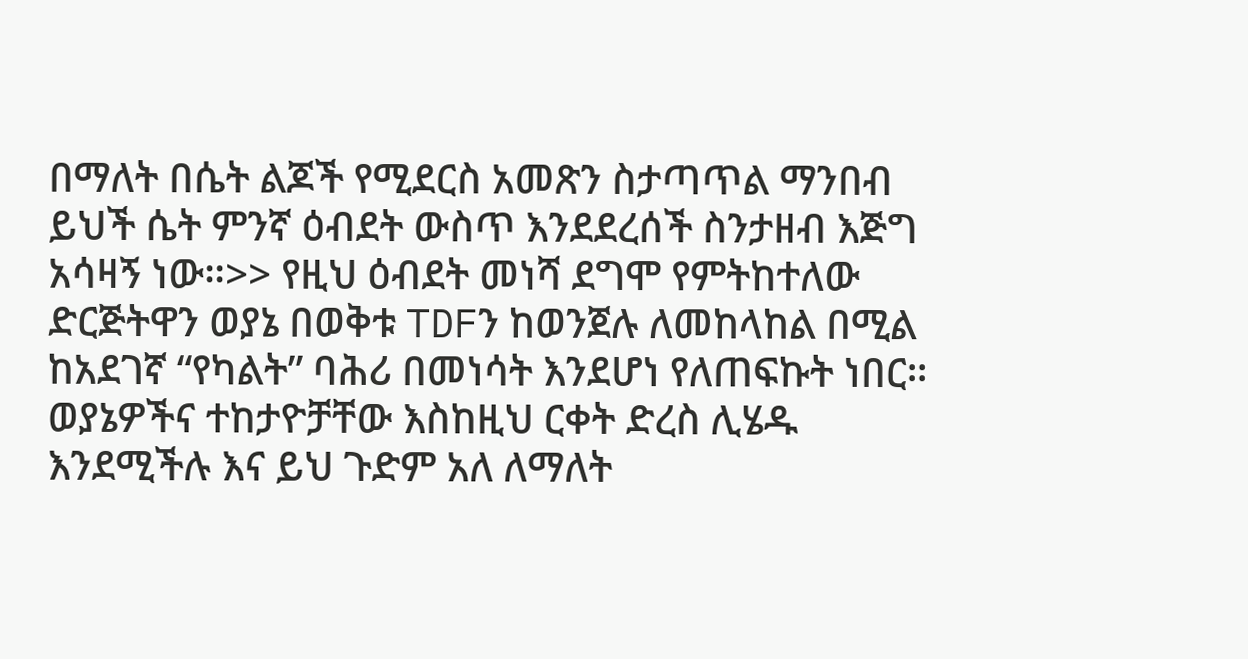በማለት በሴት ልጆች የሚደርስ አመጽን ስታጣጥል ማንበብ ይህች ሴት ምንኛ ዕብደት ውስጥ እንደደረሰች ስንታዘብ እጅግ አሳዛኝ ነው።>> የዚህ ዕብደት መነሻ ደግሞ የምትከተለው ድርጅትዋን ወያኔ በወቅቱ TDFን ከወንጀሉ ለመከላከል በሚል ከአደገኛ “የካልት” ባሕሪ በመነሳት እንደሆነ የለጠፍኩት ነበር። ወያኔዎችና ተከታዮቻቸው እስከዚህ ርቀት ድረስ ሊሄዱ እንደሚችሉ እና ይህ ጉድም አለ ለማለት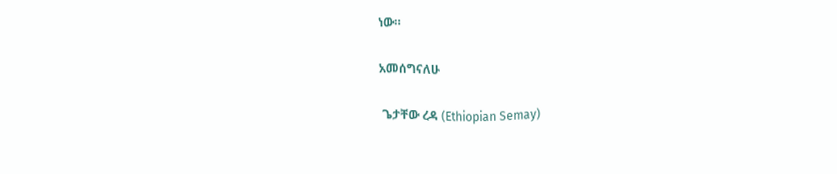ነው።

አመሰግናለሁ

 ጌታቸው ረዳ (Ethiopian Semay)